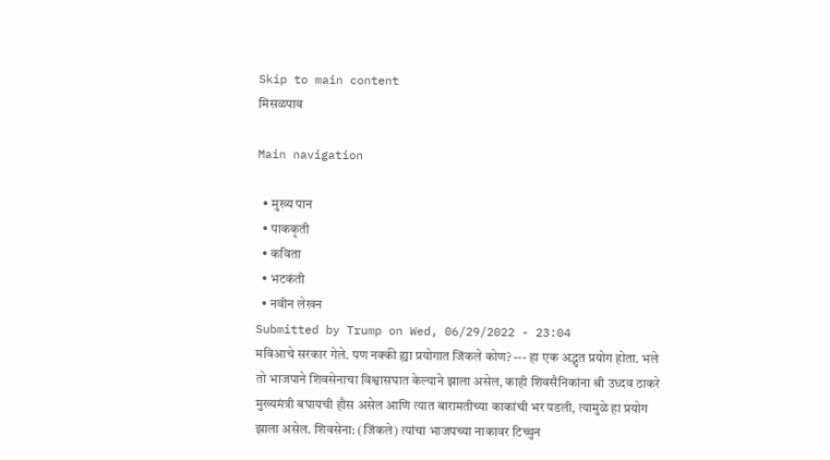Skip to main content
मिसळपाव

Main navigation

  • मुख्य पान
  • पाककृती
  • कविता
  • भटकंती
  • नवीन लेखन
Submitted by Trump on Wed, 06/29/2022 - 23:04
मविआचे सरकार गेले. पण नक्की ह्या प्रयोगात जिंकले कोण? --- हा एक अद्भुत प्रयोग होता. भले तो भाजपाने शिवसेनाचा विश्वासघात केल्याने झाला असेल, काही शिवसैनिकांना श्री उध्दव ठाकरे मुख्यमंत्री बघायची हौस असेल आणि त्यात बारामतीच्या काकांची भर पडली, त्यामुळे हा प्रयोग झाला असेल. शिवसेना: (जिंकले) त्यांचा भाजपच्या नाकावर टिच्चुन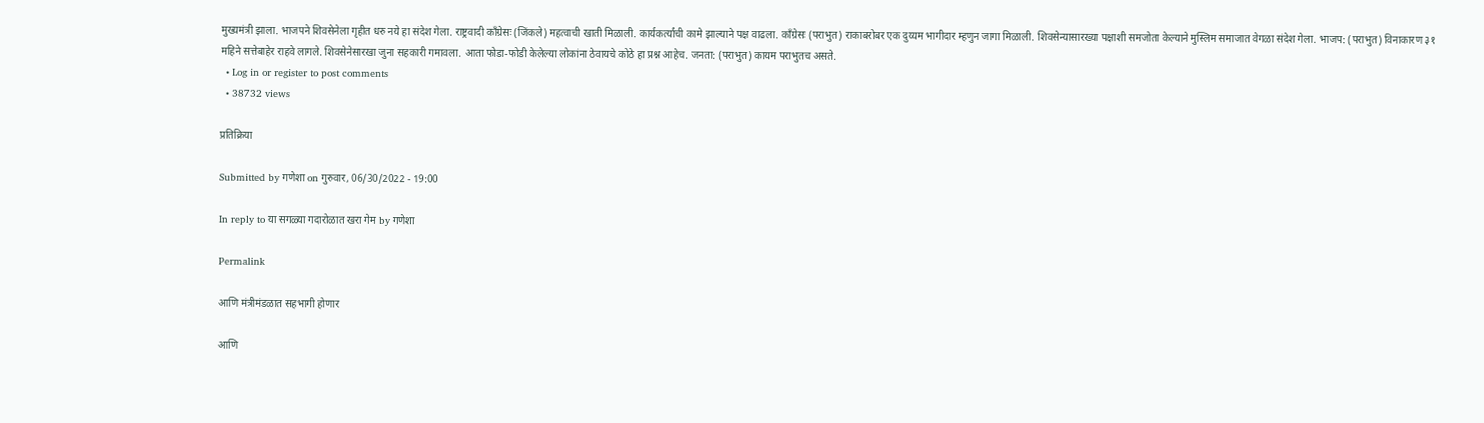मुख्यमंत्री झाला. भाजपने शिवसेनेला गृहीत धरु नये हा संदेश गेला. राष्ट्रवादी कॉंग्रेसः (जिंकले) महत्वाची खाती मिळाली. कार्यकर्त्यांची कामे झाल्याने पक्ष वाढला. कॉंग्रेसः (पराभुत) राकाबरोबर एक दुय्यम भागीदार म्हणुन जागा मिळाली. शिवसेन्यासारख्या पक्षाशी समजोता केल्याने मुस्लिम समाजात वेगळा संदेश गेला. भाजप: (पराभुत) विनाकारण ३१ महिने सत्तेबाहेर राहवे लागले. शिवसेनेसारखा जुना सहकारी गमावला. आता फोडा-फोडी केलेल्या लोकांना ठेवायचे कोठे हा प्रश्न आहेच. जनता: (पराभुत) कायम पराभुतच असते.
  • Log in or register to post comments
  • 38732 views

प्रतिक्रिया

Submitted by गणेशा on गुरुवार, 06/30/2022 - 19:00

In reply to या सगळ्या गदारोळात खरा गेम by गणेशा

Permalink

आणि मंत्रीमंडळात सहभागी होणार

आणि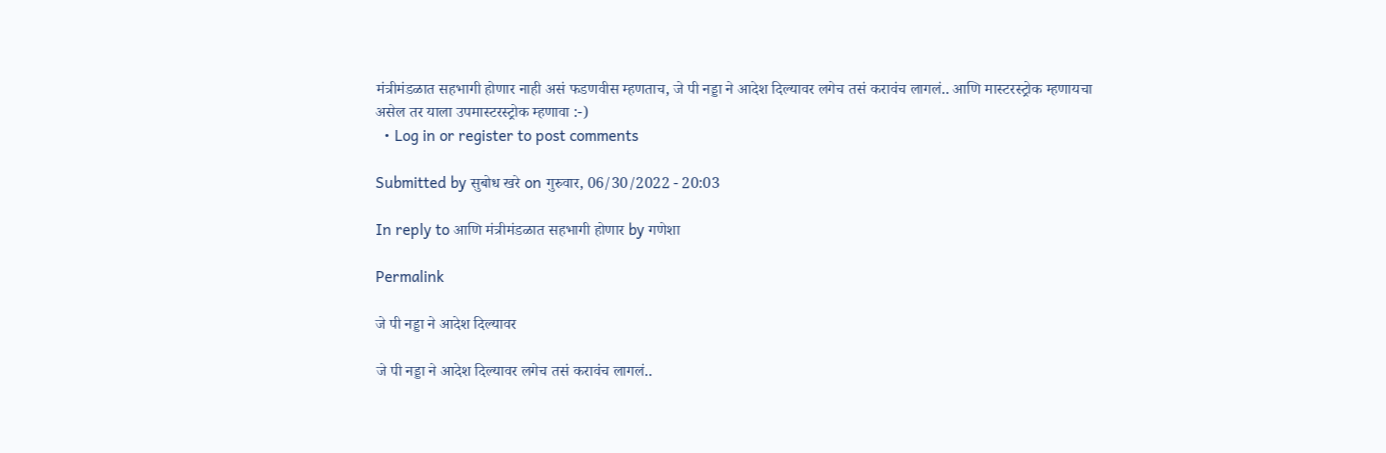मंत्रीमंडळात सहभागी होणार नाही असं फडणवीस म्हणताच, जे पी नड्डा ने आदेश दिल्यावर लगेच तसं करावंच लागलं.. आणि मास्टरस्ट्रोक म्हणायचा असेल तर याला उपमास्टरस्ट्रोक म्हणावा :-)
  • Log in or register to post comments

Submitted by सुबोध खरे on गुरुवार, 06/30/2022 - 20:03

In reply to आणि मंत्रीमंडळात सहभागी होणार by गणेशा

Permalink

जे पी नड्डा ने आदेश दिल्यावर

जे पी नड्डा ने आदेश दिल्यावर लगेच तसं करावंच लागलं..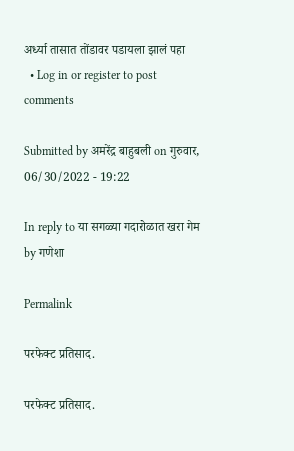अर्ध्या तासात तोंडावर पडायला झालं पहा
  • Log in or register to post comments

Submitted by अमरेंद्र बाहुबली on गुरुवार, 06/30/2022 - 19:22

In reply to या सगळ्या गदारोळात खरा गेम by गणेशा

Permalink

परफेक्ट प्रतिसाद.

परफेक्ट प्रतिसाद.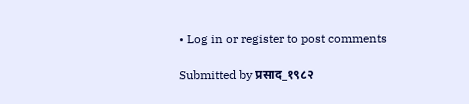• Log in or register to post comments

Submitted by प्रसाद_१९८२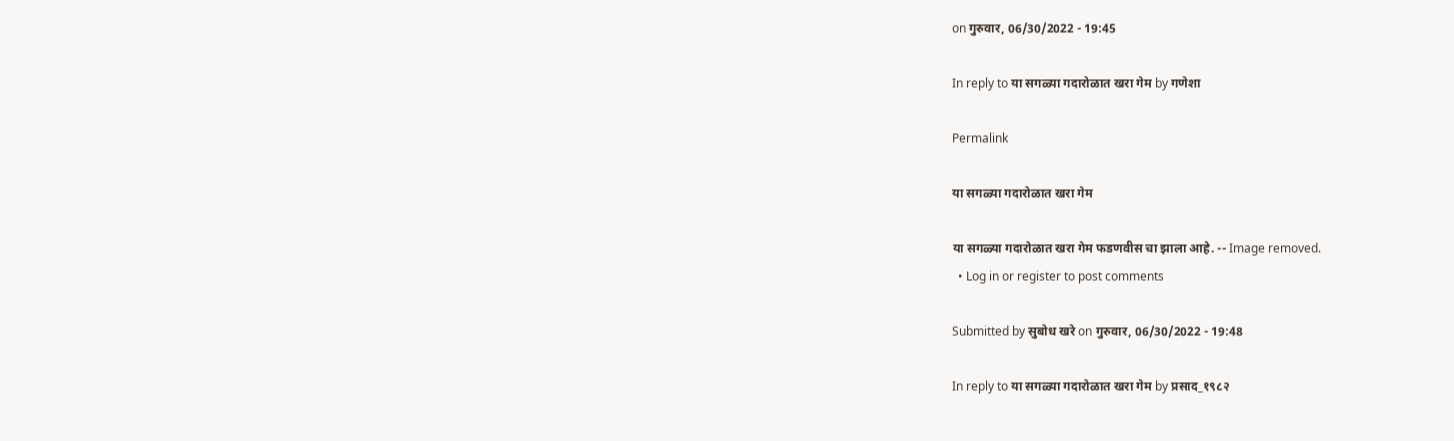on गुरुवार, 06/30/2022 - 19:45

In reply to या सगळ्या गदारोळात खरा गेम by गणेशा

Permalink

या सगळ्या गदारोळात खरा गेम

या सगळ्या गदारोळात खरा गेम फडणवीस चा झाला आहे. -- Image removed.
  • Log in or register to post comments

Submitted by सुबोध खरे on गुरुवार, 06/30/2022 - 19:48

In reply to या सगळ्या गदारोळात खरा गेम by प्रसाद_१९८२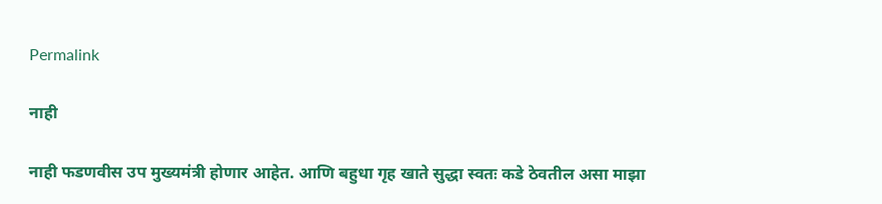Permalink

नाही

नाही फडणवीस उप मुख्यमंत्री होणार आहेत. आणि बहुधा गृह खाते सुद्धा स्वतः कडे ठेवतील असा माझा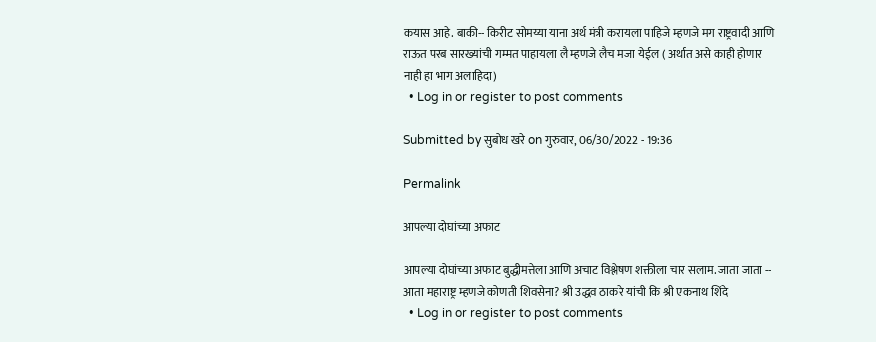कयास आहे. बाकी-- किरीट सोमय्या याना अर्थ मंत्री करायला पाहिजे म्हणजे मग राष्ट्रवादी आणि राऊत परब सारख्यांची गम्मत पाहायला लै म्हणजे लैच मजा येईल ( अर्थात असे काही होणार नाही हा भाग अलाहिदा)
  • Log in or register to post comments

Submitted by सुबोध खरे on गुरुवार, 06/30/2022 - 19:36

Permalink

आपल्या दोघांच्या अफाट

आपल्या दोघांच्या अफाट बुद्धीमत्तेला आणि अचाट विश्लेषण शक्तीला चार सलाम. जाता जाता -- आता महाराष्ट्र म्हणजे कोणती शिवसेना? श्री उद्धव ठाकरे यांची कि श्री एकनाथ शिंदे
  • Log in or register to post comments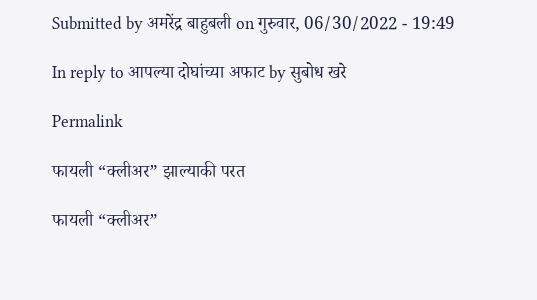Submitted by अमरेंद्र बाहुबली on गुरुवार, 06/30/2022 - 19:49

In reply to आपल्या दोघांच्या अफाट by सुबोध खरे

Permalink

फायली “क्लीअर” झाल्याकी परत

फायली “क्लीअर”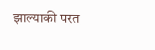झाल्याकी परत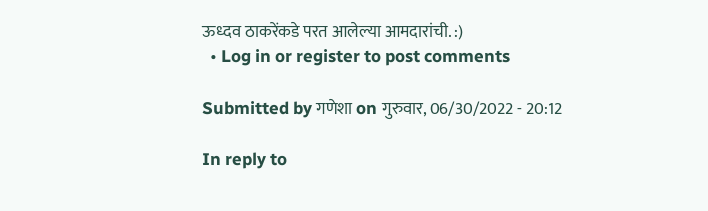ऊध्दव ठाकरेंकडे परत आलेल्या आमदारांची. :)
  • Log in or register to post comments

Submitted by गणेशा on गुरुवार, 06/30/2022 - 20:12

In reply to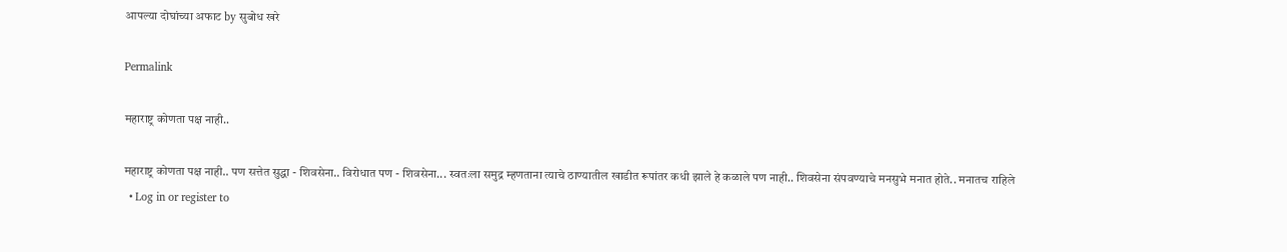आपल्या दोघांच्या अफाट by सुबोध खरे

Permalink

महाराष्ट्र कोणता पक्ष नाही..

महाराष्ट्र कोणता पक्ष नाही.. पण सत्तेत सुद्धा - शिवसेना.. विरोधात पण - शिवसेना... स्वतःला समुद्र म्हणताना त्याचे ठाण्यातील खाडीत रूपांतर कधी झाले हे कळाले पण नाही.. शिवसेना संपवण्याचे मनसुभे मनात होते.. मनातच राहिले
  • Log in or register to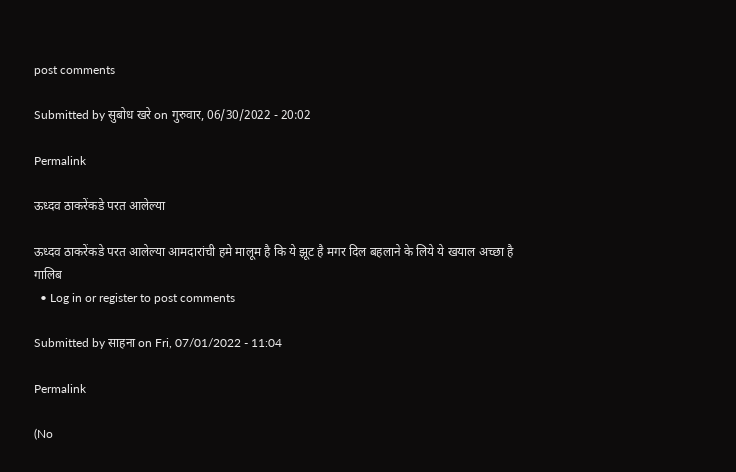post comments

Submitted by सुबोध खरे on गुरुवार, 06/30/2022 - 20:02

Permalink

ऊध्दव ठाकरेंकडे परत आलेल्या

ऊध्दव ठाकरेंकडे परत आलेल्या आमदारांची हमे मालूम है कि ये झूट है मगर दिल बहलाने के लिये ये खयाल अच्छा है गालिब
  • Log in or register to post comments

Submitted by साहना on Fri, 07/01/2022 - 11:04

Permalink

(No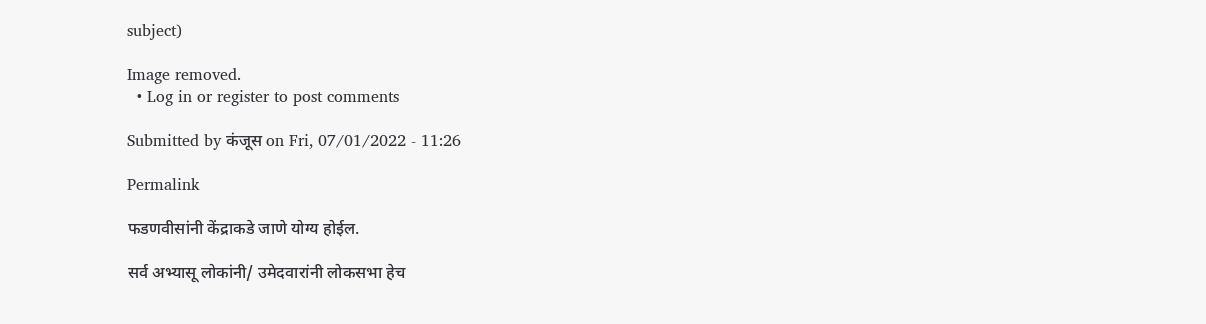subject)

Image removed.
  • Log in or register to post comments

Submitted by कंजूस on Fri, 07/01/2022 - 11:26

Permalink

फडणवीसांनी केंद्राकडे जाणे योग्य होईल.

सर्व अभ्यासू लोकांनी/ उमेदवारांनी लोकसभा हेच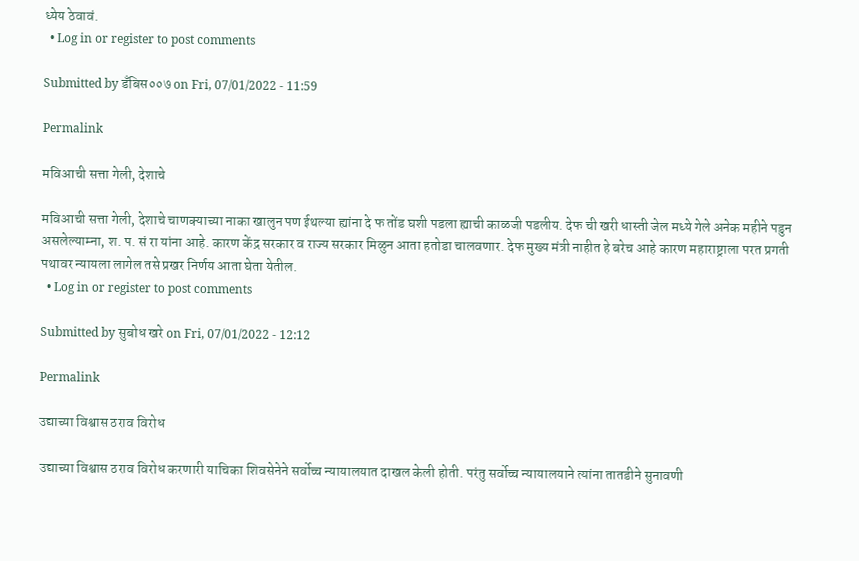ध्येय ठेवावं.
  • Log in or register to post comments

Submitted by डँबिस००७ on Fri, 07/01/2022 - 11:59

Permalink

मविआची सत्ता गेली, देशाचे

मविआची सत्ता गेली, देशाचे चाणक्याच्या नाका खालुन पण ईथल्या ह्यांना दे फ तोंड घशी पडला ह्याची काळजी पडलीय. देफ ची खरी धास्ती जेल मध्ये गेले अनेक महीने पडुन असलेल्याम्ना, श. प. सं रा यांना आहे. कारण केंद्र सरकार व राज्य सरकार मिळुन आता हतोडा चालवणार. देफ मुख्य मंत्री नाहीत हे बरेच आहे कारण महाराष्ट्राला परत प्रगती पथावर न्यायला लागेल तसे प्रखर निर्णय आता घेता येतील.
  • Log in or register to post comments

Submitted by सुबोध खरे on Fri, 07/01/2022 - 12:12

Permalink

उद्याच्या विश्वास ठराव विरोध

उद्याच्या विश्वास ठराव विरोध करणारी याचिका शिवसेनेने सर्वोच्च न्यायालयात दाखल केली होती. परंतु सर्वोच्च न्यायालयाने त्यांना तातडीने सुनावणी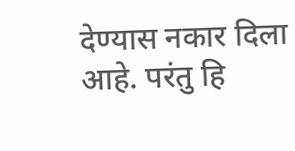देण्यास नकार दिला आहे. परंतु हि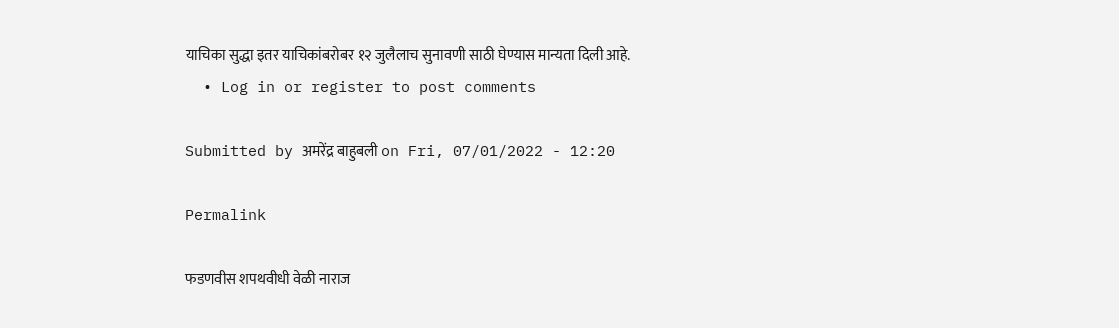याचिका सुद्धा इतर याचिकांबरोबर १२ जुलैलाच सुनावणी साठी घेण्यास मान्यता दिली आहे.
  • Log in or register to post comments

Submitted by अमरेंद्र बाहुबली on Fri, 07/01/2022 - 12:20

Permalink

फडणवीस शपथवीधी वेळी नाराज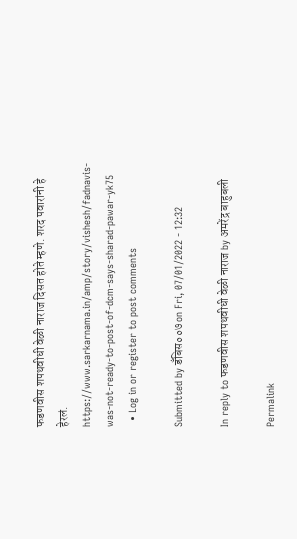फडणवीस शपथवीधी वेळी नाराज दिसत होते म्हणे. शरद पवारांनी हे हेरलं. https://www.sarkarnama.in/amp/story/vishesh/fadnavis-was-not-ready-to-post-of-dcm-says-sharad-pawar-yk75
  • Log in or register to post comments

Submitted by डँबिस००७ on Fri, 07/01/2022 - 12:32

In reply to फडणवीस शपथवीधी वेळी नाराज by अमरेंद्र बाहुबली

Permalink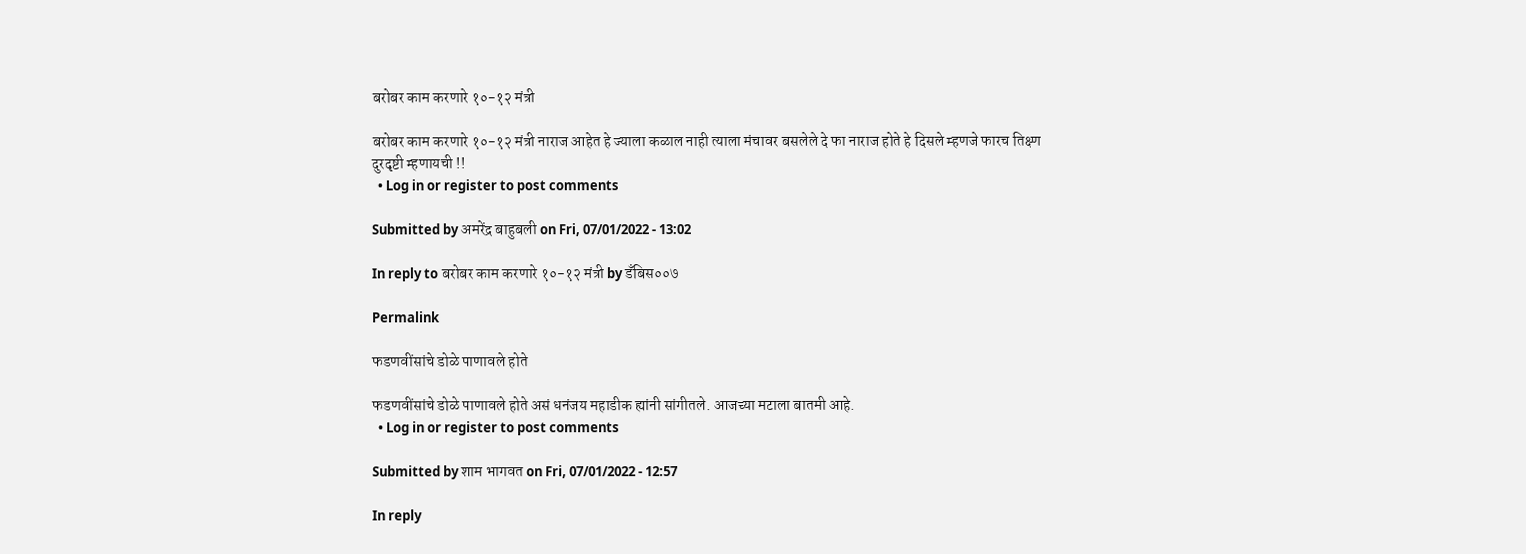बरोबर काम करणारे १०-१२ मंत्री

बरोबर काम करणारे १०-१२ मंत्री नाराज आहेत हे ज्याला कळाल नाही त्याला मंचावर बसलेले दे फा नाराज होते हे दिसले म्हणजे फारच तिक्ष्ण दुरदृष्टी म्हणायची !!
  • Log in or register to post comments

Submitted by अमरेंद्र बाहुबली on Fri, 07/01/2022 - 13:02

In reply to बरोबर काम करणारे १०-१२ मंत्री by डँबिस००७

Permalink

फडणवींसांचे डोळे पाणावले होते

फडणवींसांचे डोळे पाणावले होते असं धनंजय महाडीक ह्यांनी सांगीतले. आजच्या मटाला बातमी आहे.
  • Log in or register to post comments

Submitted by शाम भागवत on Fri, 07/01/2022 - 12:57

In reply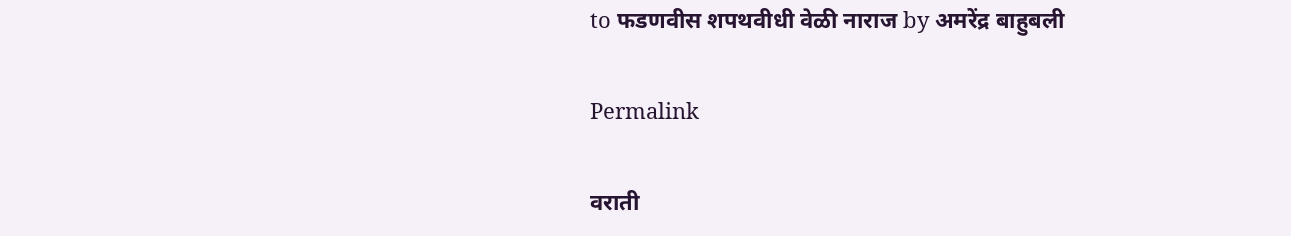to फडणवीस शपथवीधी वेळी नाराज by अमरेंद्र बाहुबली

Permalink

वराती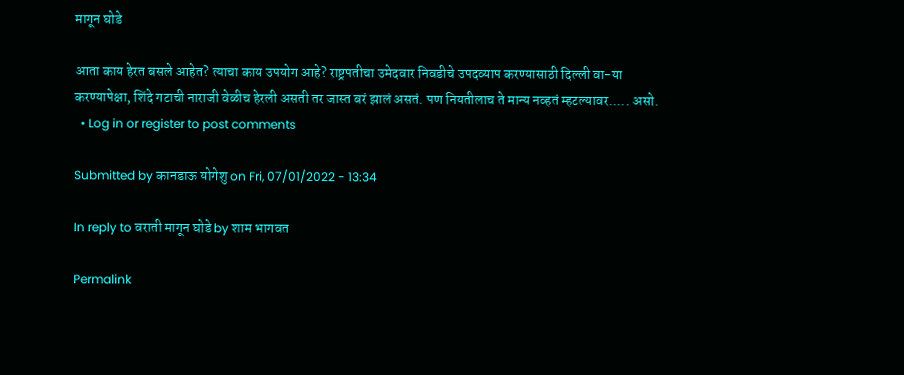मागून घोडे

आता काय हेरत बसले आहेत? त्याचा काय उपयोग आहे? राष्ट्रपतीचा उमेदवार निवडीचे उपदव्याप करण्यासाठी दिल्ली वा-या करण्यापेक्षा, शिंदे गटाची नाराजी वेळीच हेरली असती तर जास्त बरं झालं असतं. पण नियतीलाच ते मान्य नव्हतं म्हटल्यावर..... असो.
  • Log in or register to post comments

Submitted by कानडाऊ योगेशु on Fri, 07/01/2022 - 13:34

In reply to वराती मागून घोडे by शाम भागवत

Permalink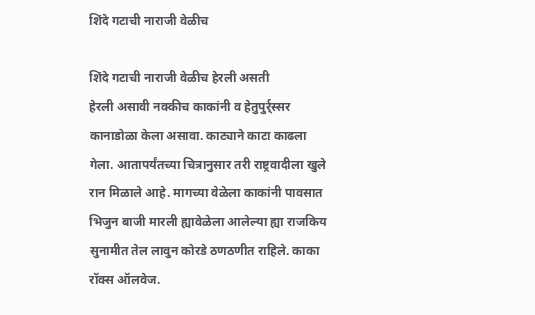शिंदे गटाची नाराजी वेळीच

शिंदे गटाची नाराजी वेळीच हेरली असती
हेरली असावी नक्कीच काकांनी व हेतुपुर्र्स्सर कानाडोळा केला असावा. काट्याने काटा काढला गेला. आतापर्यंतच्या चित्रानुसार तरी राष्ट्रवादीला खुले रान मिळाले आहे. मागच्या वेळेला काकांनी पावसात भिजुन बाजी मारली ह्यावेळेला आलेल्या ह्या राजकिय सुनामीत तेल लावुन कोरडे ठणठणीत राहिले. काका रॉक्स ऑलवेज.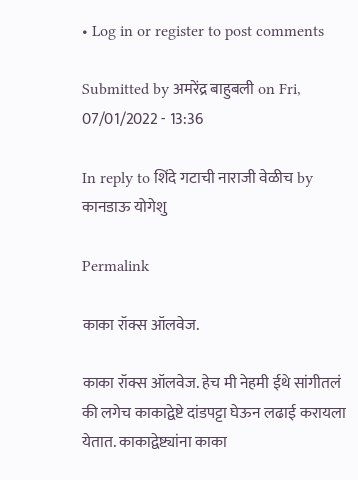• Log in or register to post comments

Submitted by अमरेंद्र बाहुबली on Fri, 07/01/2022 - 13:36

In reply to शिंदे गटाची नाराजी वेळीच by कानडाऊ योगेशु

Permalink

काका रॉक्स ऑलवेज.

काका रॉक्स ऑलवेज. हेच मी नेहमी ईथे सांगीतलं की लगेच काकाद्वेष्टे दांडपट्टा घेऊन लढाई करायला येतात. काकाद्वेष्ट्यांना काका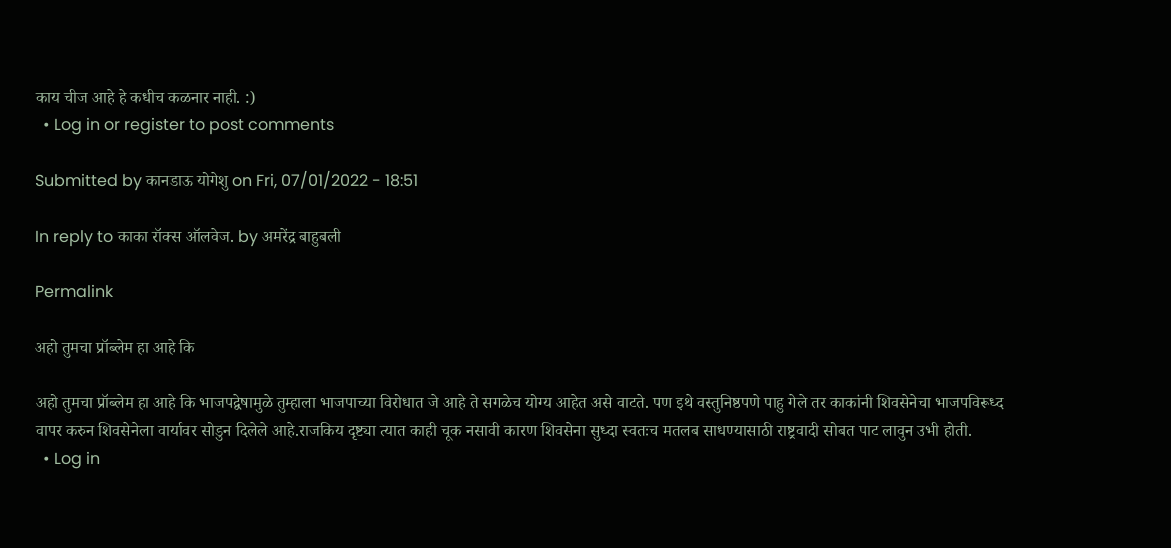काय चीज आहे हे कधीच कळनार नाही. :)
  • Log in or register to post comments

Submitted by कानडाऊ योगेशु on Fri, 07/01/2022 - 18:51

In reply to काका रॉक्स ऑलवेज. by अमरेंद्र बाहुबली

Permalink

अहो तुमचा प्रॉब्लेम हा आहे कि

अहो तुमचा प्रॉब्लेम हा आहे कि भाजपद्वेषामुळे तुम्हाला भाजपाच्या विरोधात जे आहे ते सगळेच योग्य आहेत असे वाटते. पण इथे वस्तुनिष्ठपणे पाहु गेले तर काकांनी शिवसेनेचा भाजपविरूध्द वापर करुन शिवसेनेला वार्यावर सोडुन दिलेले आहे.राजकिय दृष्ट्या त्यात काही चूक नसावी कारण शिवसेना सुध्दा स्वतःच मतलब साधण्यासाठी राष्ट्रवादी सोबत पाट लावुन उभी होती.
  • Log in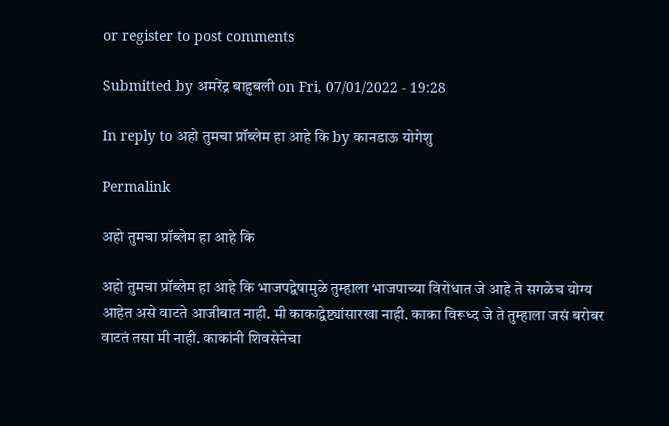or register to post comments

Submitted by अमरेंद्र बाहुबली on Fri, 07/01/2022 - 19:28

In reply to अहो तुमचा प्रॉब्लेम हा आहे कि by कानडाऊ योगेशु

Permalink

अहो तुमचा प्रॉब्लेम हा आहे कि

अहो तुमचा प्रॉब्लेम हा आहे कि भाजपद्वेषामुळे तुम्हाला भाजपाच्या विरोधात जे आहे ते सगळेच योग्य आहेत असे वाटते आजीबात नाही. मी काकाद्वेष्ट्यांसारखा नाही. काका विरूध्द जे ते तुम्हाला जसं बरोबर वाटतं तसा मी नाही. काकांनी शिवसेनेचा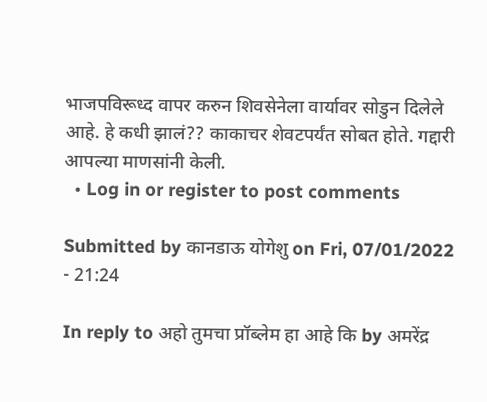भाजपविरूध्द वापर करुन शिवसेनेला वार्यावर सोडुन दिलेले आहे. हे कधी झालं?? काकाचर शेवटपर्यंत सोबत होते. गद्दारी आपल्या माणसांनी केली.
  • Log in or register to post comments

Submitted by कानडाऊ योगेशु on Fri, 07/01/2022 - 21:24

In reply to अहो तुमचा प्रॉब्लेम हा आहे कि by अमरेंद्र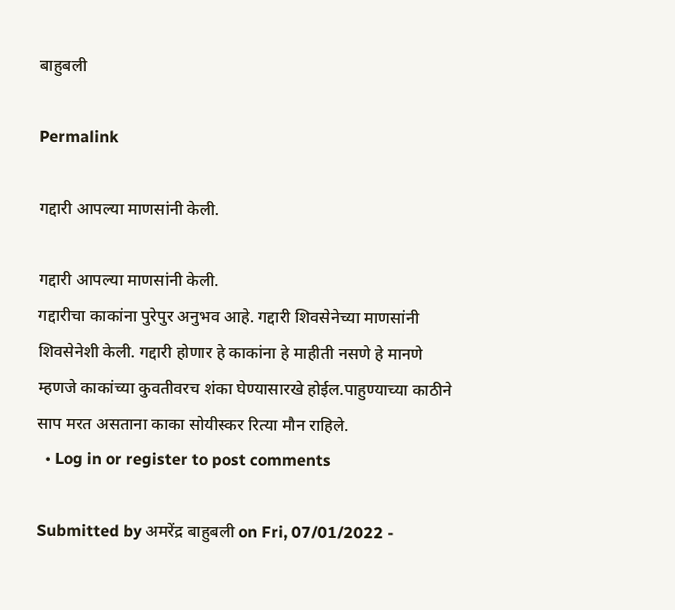बाहुबली

Permalink

गद्दारी आपल्या माणसांनी केली.

गद्दारी आपल्या माणसांनी केली.
गद्दारीचा काकांना पुरेपुर अनुभव आहे. गद्दारी शिवसेनेच्या माणसांनी शिवसेनेशी केली. गद्दारी होणार हे काकांना हे माहीती नसणे हे मानणे म्हणजे काकांच्या कुवतीवरच शंका घेण्यासारखे होईल.पाहुण्याच्या काठीने साप मरत असताना काका सोयीस्कर रित्या मौन राहिले.
  • Log in or register to post comments

Submitted by अमरेंद्र बाहुबली on Fri, 07/01/2022 -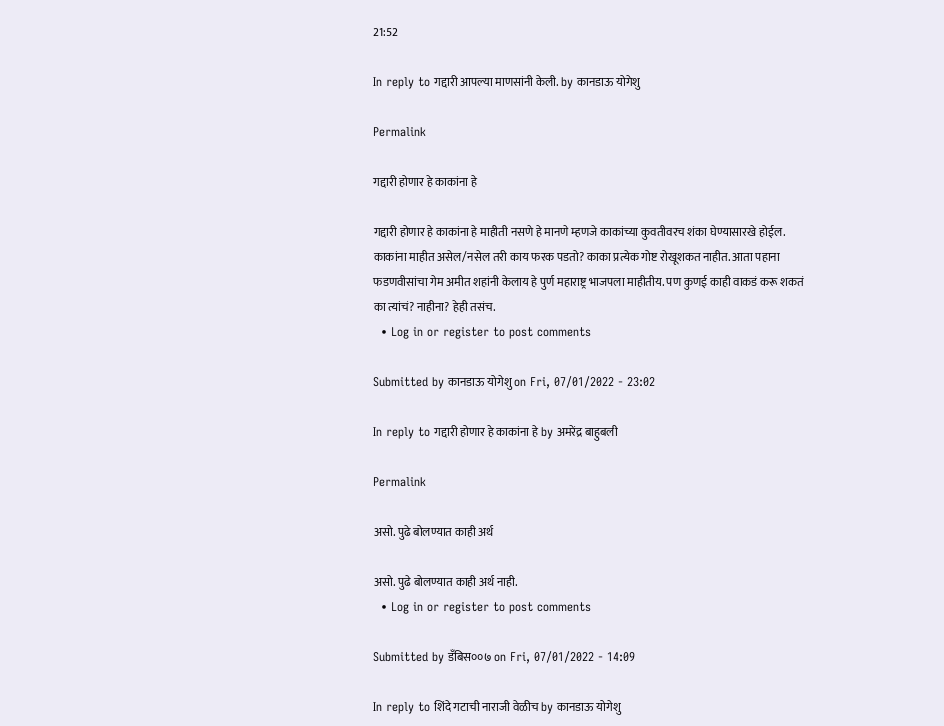21:52

In reply to गद्दारी आपल्या माणसांनी केली. by कानडाऊ योगेशु

Permalink

गद्दारी होणार हे काकांना हे

गद्दारी होणार हे काकांना हे माहीती नसणे हे मानणे म्हणजे काकांच्या कुवतीवरच शंका घेण्यासारखे होईल. काकांना माहीत असेल/नसेल तरी काय फरक पडतो? काका प्रत्येक गोष्ट रोखूशकत नाहीत. आता पहाना फडणवीसांचा गेम अमीत शहांनी केलाय हे पुर्ण महाराष्ट्र भाजपला माहीतीय. पण कुणई काही वाकडं करू शकतं का त्यांचं? नाहीना? हेही तसंच.
  • Log in or register to post comments

Submitted by कानडाऊ योगेशु on Fri, 07/01/2022 - 23:02

In reply to गद्दारी होणार हे काकांना हे by अमरेंद्र बाहुबली

Permalink

असो. पुढे बोलण्यात काही अर्थ

असो. पुढे बोलण्यात काही अर्थ नाही.
  • Log in or register to post comments

Submitted by डँबिस००७ on Fri, 07/01/2022 - 14:09

In reply to शिंदे गटाची नाराजी वेळीच by कानडाऊ योगेशु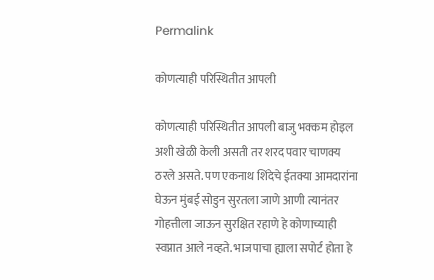Permalink

कोणत्याही परिस्थितीत आपली

कोणत्याही परिस्थितीत आपली बाजु भक्कम होइल अशी खेळी केली असती तर शरद पवार चाणक्य ठरले असते. पण एकनाथ शिंदेचे ईतक्या आमदारांना घेऊन मुंबई सोडुन सुरतला जाणे आणी त्यानंतर गोहत्तीला जाऊन सुरक्षित रहाणे हे कोणाच्याही स्वप्नात आले नव्हते. भाजपाचा ह्याला सपोर्ट होता हे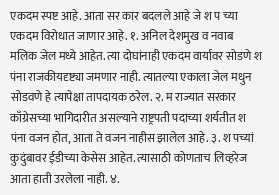एकदम स्पष्ट आहे. आता सर कार बदलले आहे जे श प च्या एकदम विरोधात जाणार आहे. १. अनिल देशमुख व नवाब मलिक जेल मध्ये आहेत. त्या दोघांनाही एकदम वार्यावर सोडणे श पंना राजकीयदृष्ट्या जमणार नाही. त्यातल्या एकाला जेल मधुन सोडवणे हे त्यापेक्षा तापदायक ठरेल. २. म राज्यात सरकार काँग्रेसच्या भागिदारीत असल्याने राष्ट्रपती पदाच्या शर्यतीत श पंना वजन होत, आता ते वजन नाहीस झालेल आहे. ३. श पच्यां कुदुंबावर ईडीच्या केसेस आहेत. त्यासाठी कोणताच लिव्हरेज आता हाती उरलेला नाही. ४.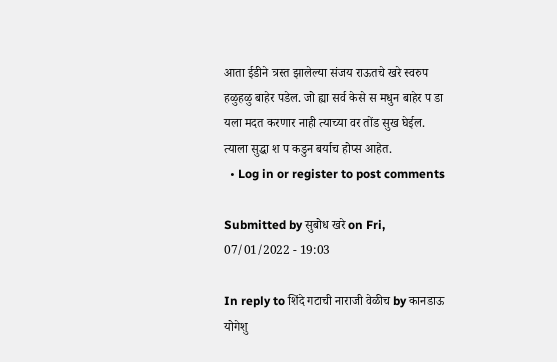आता ईडीने त्रस्त झालेल्या संजय राऊतचे खरे स्वरुप हळुहळु बाहेर पडेल. जो ह्या सर्व केसे स मधुन बाहेर प डा यला मदत करणार नाही त्याच्या वर तोंड सुख घेईल. त्याला सुद्धा श प कडुन बर्याच होप्स आहेत.
  • Log in or register to post comments

Submitted by सुबोध खरे on Fri, 07/01/2022 - 19:03

In reply to शिंदे गटाची नाराजी वेळीच by कानडाऊ योगेशु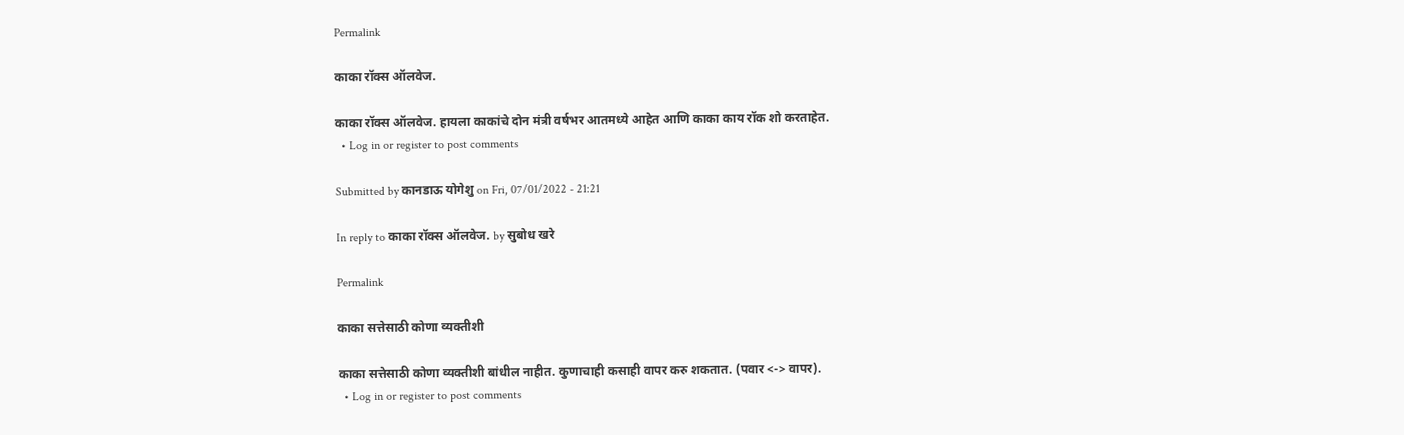Permalink

काका रॉक्स ऑलवेज.

काका रॉक्स ऑलवेज. हायला काकांचे दोन मंत्री वर्षभर आतमध्ये आहेत आणि काका काय रॉक शो करताहेत.
  • Log in or register to post comments

Submitted by कानडाऊ योगेशु on Fri, 07/01/2022 - 21:21

In reply to काका रॉक्स ऑलवेज. by सुबोध खरे

Permalink

काका सत्तेसाठी कोणा व्यक्तीशी

काका सत्तेसाठी कोणा व्यक्तीशी बांधील नाहीत. कुणाचाही कसाही वापर करु शकतात. (पवार <-> वापर).
  • Log in or register to post comments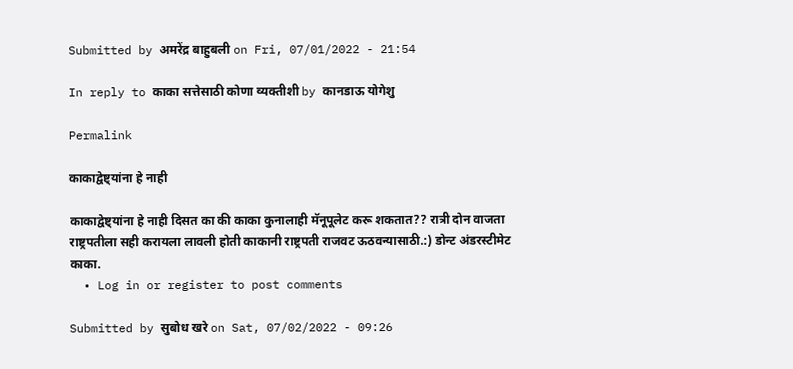Submitted by अमरेंद्र बाहुबली on Fri, 07/01/2022 - 21:54

In reply to काका सत्तेसाठी कोणा व्यक्तीशी by कानडाऊ योगेशु

Permalink

काकाद्वेष्ट्यांना हे नाही

काकाद्वेष्ट्यांना हे नाही दिसत का की काका कुनालाही मॅनूपूलेट करू शकतात?? रात्री दोन वाजता राष्ट्रपतीला सही करायला लावली होती काकानी राष्ट्रपती राजवट ऊठवन्यासाठी.:) डोन्ट अंडरस्टीमेट काका.
  • Log in or register to post comments

Submitted by सुबोध खरे on Sat, 07/02/2022 - 09:26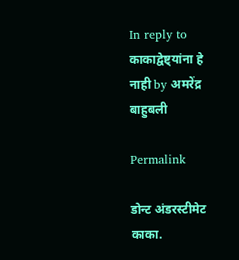In reply to काकाद्वेष्ट्यांना हे नाही by अमरेंद्र बाहुबली

Permalink

डोन्ट अंडरस्टीमेट काका.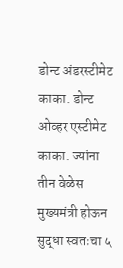डोन्ट अंडरस्टीमेट काका. डोन्ट ओव्हर एस्टीमेट काका. ज्यांना तीन वेळेस मुख्यमंत्री होऊन सुद्धा स्वतःचा ५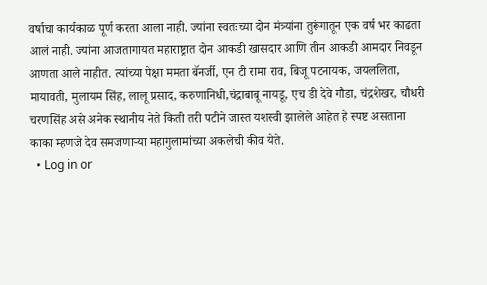वर्षाचा कार्यकाळ पूर्ण करता आला नाही. ज्यांना स्वतःच्या दोन मंत्र्यांना तुरूंगातून एक वर्ष भर काढता आलं नाही. ज्यांना आजतागायत महाराष्ट्रात दोन आकडी खासदार आणि तीन आकडी आमदार निवडून आणता आले नाहीत. त्यांच्या पेक्षा ममता बॅनर्जी, एन टी रामा राव, बिजू पटनायक, जयललिता, मायावती, मुलायम सिंह, लालू प्रसाद, करुणानिधी,चंद्राबाबू नायडू, एच डी देवे गौडा, चंद्रशेखर, चौधरी चरणसिंह असे अनेक स्थानीय नेते किती तरी पटीने जास्त यशस्वी झालेले आहेत हे स्पष्ट असताना काका म्हणजे देव समजणाऱ्या महागुलामांच्या अकलेची कीव येते.
  • Log in or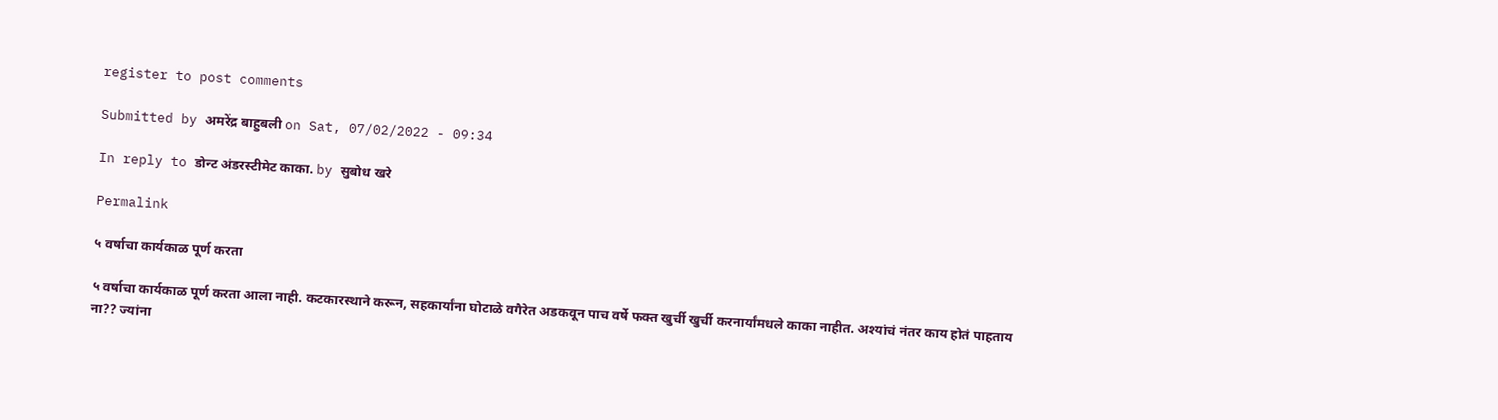register to post comments

Submitted by अमरेंद्र बाहुबली on Sat, 07/02/2022 - 09:34

In reply to डोन्ट अंडरस्टीमेट काका. by सुबोध खरे

Permalink

५ वर्षाचा कार्यकाळ पूर्ण करता

५ वर्षाचा कार्यकाळ पूर्ण करता आला नाही. कटकारस्थाने करून, सहकार्यांना घोटाळे वगैरेत अडकवून पाच वर्षे फक्त खुर्ची खुर्ची करनार्यांमधले काका नाहीत. अश्यांचं नंतर काय होतं पाहताय ना?? ज्यांना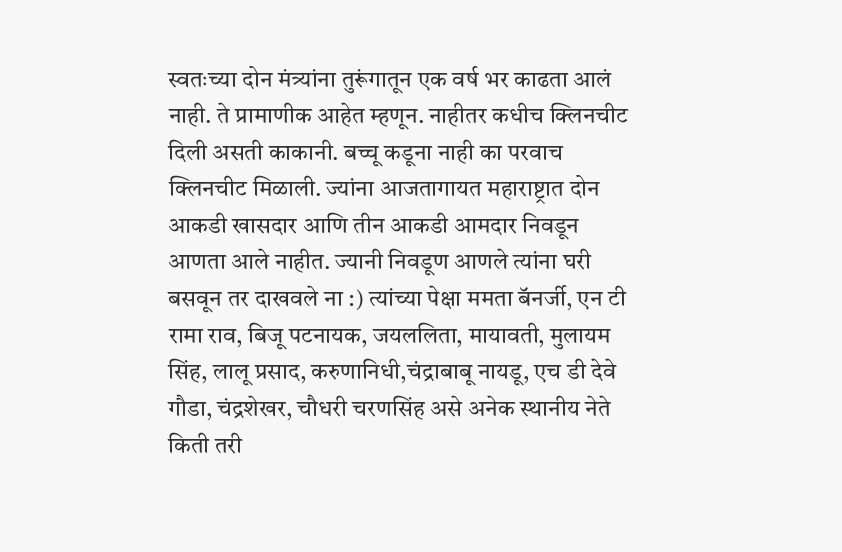स्वतःच्या दोन मंत्र्यांना तुरूंगातून एक वर्ष भर काढता आलं नाही. ते प्रामाणीक आहेत म्हणून. नाहीतर कधीच क्लिनचीट दिली असती काकानी. बच्चू कडूना नाही का परवाच क्लिनचीट मिळाली. ज्यांना आजतागायत महाराष्ट्रात दोन आकडी खासदार आणि तीन आकडी आमदार निवडून आणता आले नाहीत. ज्यानी निवडूण आणले त्यांना घरी बसवून तर दाखवले ना :) त्यांच्या पेक्षा ममता बॅनर्जी, एन टी रामा राव, बिजू पटनायक, जयललिता, मायावती, मुलायम सिंह, लालू प्रसाद, करुणानिधी,चंद्राबाबू नायडू, एच डी देवे गौडा, चंद्रशेखर, चौधरी चरणसिंह असे अनेक स्थानीय नेते किती तरी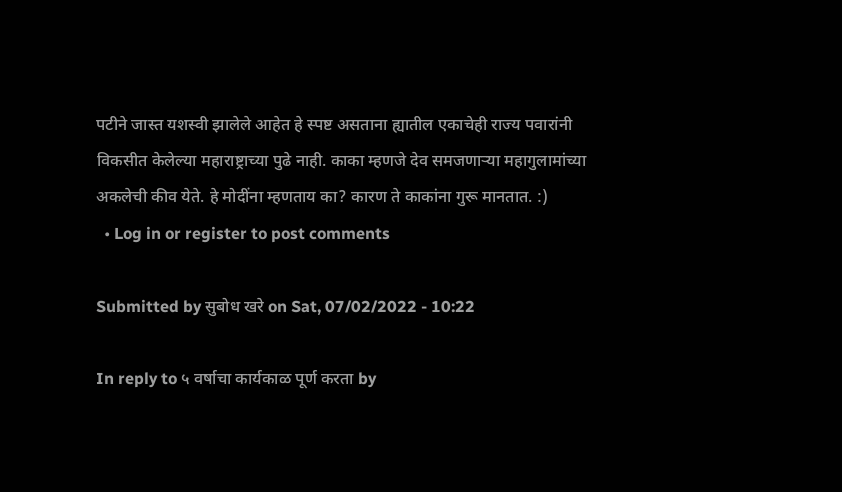पटीने जास्त यशस्वी झालेले आहेत हे स्पष्ट असताना ह्यातील एकाचेही राज्य पवारांनी विकसीत केलेल्या महाराष्ट्राच्या पुढे नाही. काका म्हणजे देव समजणाऱ्या महागुलामांच्या अकलेची कीव येते. हे मोदींना म्हणताय का? कारण ते काकांना गुरू मानतात. :)
  • Log in or register to post comments

Submitted by सुबोध खरे on Sat, 07/02/2022 - 10:22

In reply to ५ वर्षाचा कार्यकाळ पूर्ण करता by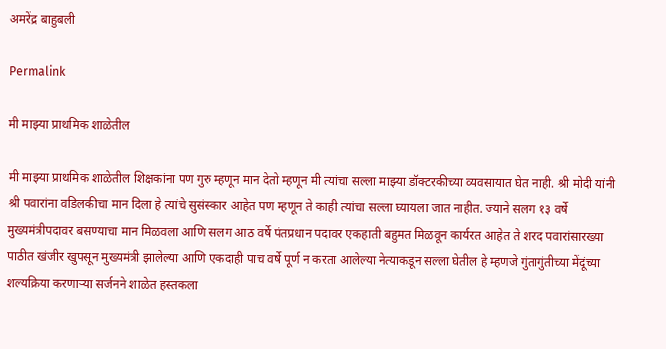अमरेंद्र बाहुबली

Permalink

मी माझ्या प्राथमिक शाळेतील

मी माझ्या प्राथमिक शाळेतील शिक्षकांना पण गुरु म्हणून मान देतो म्हणून मी त्यांचा सल्ला माझ्या डॉक्टरकीच्या व्यवसायात घेत नाही. श्री मोदी यांनी श्री पवारांना वडिलकीचा मान दिला हे त्यांचे सुसंस्कार आहेत पण म्हणून ते काही त्यांचा सल्ला घ्यायला जात नाहीत. ज्याने सलग १३ वर्षे मुख्यमंत्रीपदावर बसण्याचा मान मिळवला आणि सलग आठ वर्षे पंतप्रधान पदावर एकहाती बहुमत मिळवून कार्यरत आहेत ते शरद पवारांसारख्या पाठीत खंजीर खुपसून मुख्यमंत्री झालेल्या आणि एकदाही पाच वर्षे पूर्ण न करता आलेल्या नेत्याकडून सल्ला घेतील हे म्हणजे गुंतागुंतीच्या मेंदूंच्या शल्यक्रिया करणाऱ्या सर्जनने शाळेत हस्तकला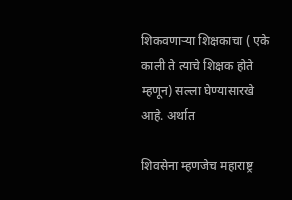शिकवणाऱ्या शिक्षकाचा ( एके काली ते त्याचे शिक्षक होते म्हणून) सल्ला घेण्यासारखे आहे. अर्थात

शिवसेना म्हणजेच महाराष्ट्र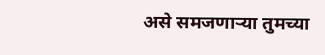असे समजणाऱ्या तुमच्या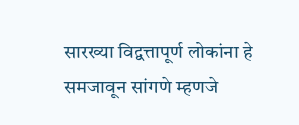सारख्या विद्वत्तापूर्ण लोकांना हे समजावून सांगणे म्हणजे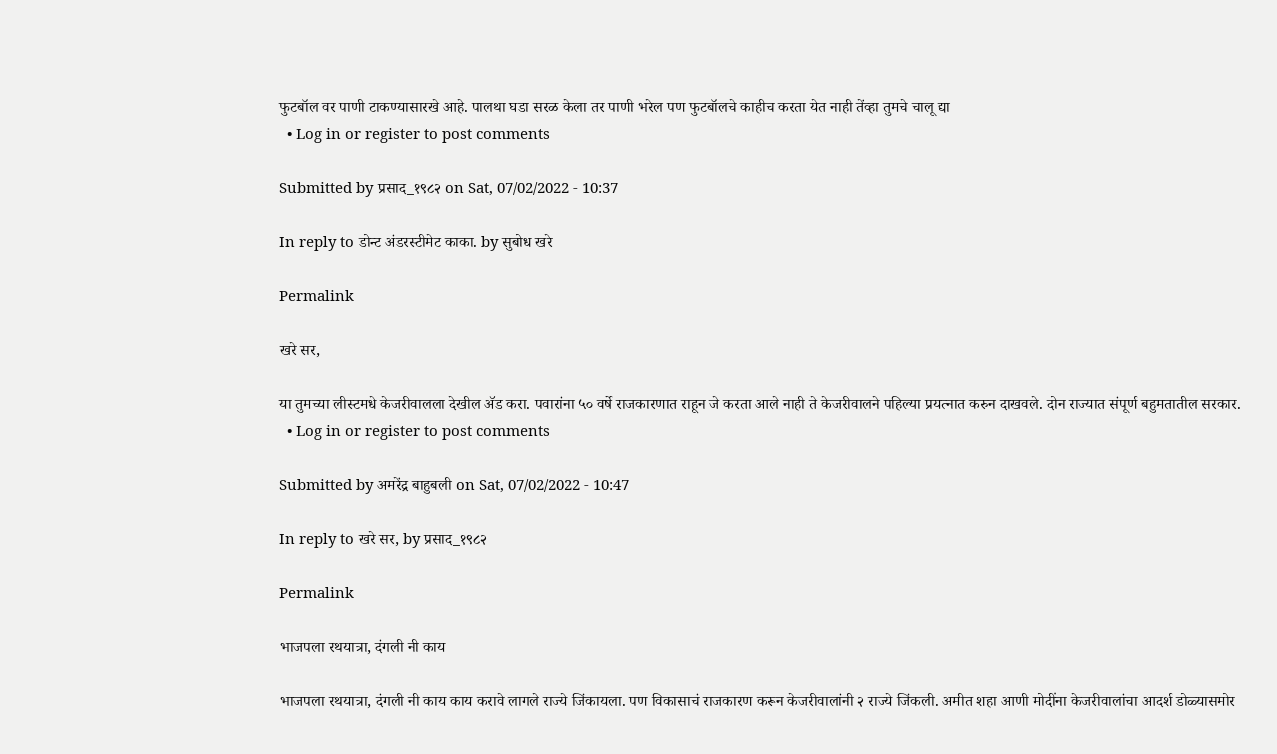फुटबॉल वर पाणी टाकण्यासारखे आहे. पालथा घडा सरळ केला तर पाणी भरेल पण फुटबॉलचे काहीच करता येत नाही तेंव्हा तुमचे चालू द्या
  • Log in or register to post comments

Submitted by प्रसाद_१९८२ on Sat, 07/02/2022 - 10:37

In reply to डोन्ट अंडरस्टीमेट काका. by सुबोध खरे

Permalink

खरे सर,

या तुमच्या लीस्टमधे केजरीवालला देखील अ‍ॅड करा. पवारांना ५० वर्षे राजकारणात राहून जे करता आले नाही ते केजरीवालने पहिल्या प्रयत्नात करुन दाखवले. दोन राज्यात संपूर्ण बहुमतातील सरकार.
  • Log in or register to post comments

Submitted by अमरेंद्र बाहुबली on Sat, 07/02/2022 - 10:47

In reply to खरे सर, by प्रसाद_१९८२

Permalink

भाजपला रथयात्रा, दंगली नी काय

भाजपला रथयात्रा, दंगली नी काय काय करावे लागले राज्ये जिंकायला. पण विकासाचं राजकारण करून केजरीवालांनी २ राज्ये जिंकली. अमीत शहा आणी मोदींना केजरीवालांचा आदर्श डोळ्यासमोर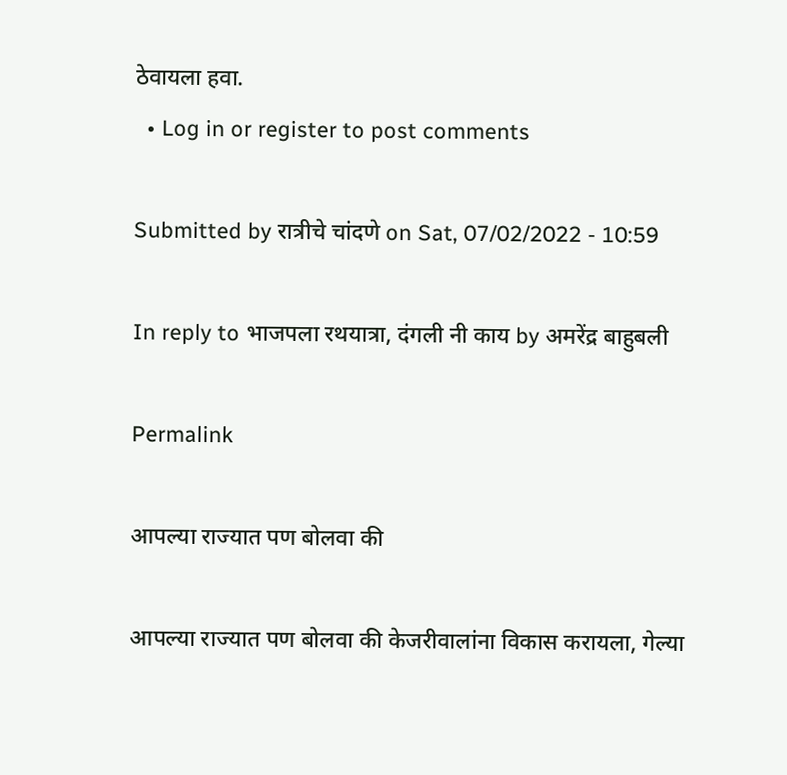ठेवायला हवा.
  • Log in or register to post comments

Submitted by रात्रीचे चांदणे on Sat, 07/02/2022 - 10:59

In reply to भाजपला रथयात्रा, दंगली नी काय by अमरेंद्र बाहुबली

Permalink

आपल्या राज्यात पण बोलवा की

आपल्या राज्यात पण बोलवा की केजरीवालांना विकास करायला, गेल्या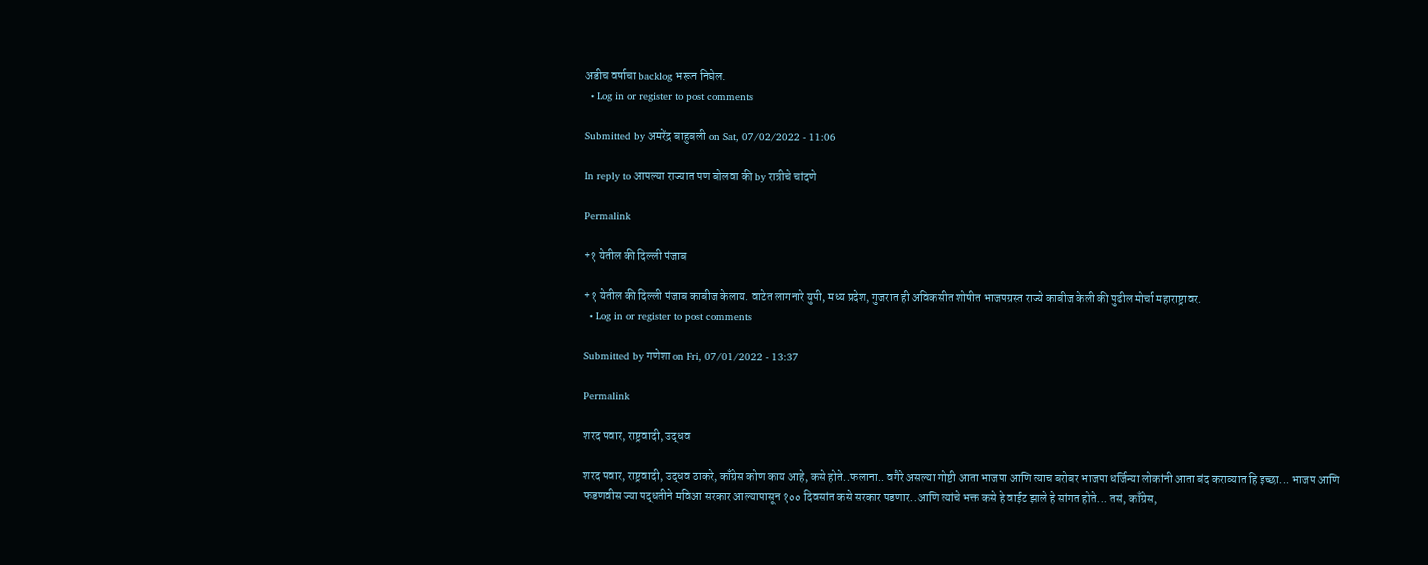अडीच वर्षाचा backlog भरून निघेल.
  • Log in or register to post comments

Submitted by अमरेंद्र बाहुबली on Sat, 07/02/2022 - 11:06

In reply to आपल्या राज्यात पण बोलवा की by रात्रीचे चांदणे

Permalink

+१ येतील की दिल्ली पंजाब

+१ येतील की दिल्ली पंजाब काबीज केलाय. वाटेत लागनारे युपी, मध्य प्रदेश, गुजरात ही अविकसीत शोषीत भाजपग्रस्त राज्ये काबीज केली की पुढील मोर्चा महाराष्ट्रावर.
  • Log in or register to post comments

Submitted by गणेशा on Fri, 07/01/2022 - 13:37

Permalink

शरद पवार, राष्ट्रवादी, उद्धव

शरद पवार, राष्ट्रवादी, उद्धव ठाकरे, काँग्रेस कोण काय आहे, कसे होते..फलाना.. वगैरे असल्या गोष्टी आता भाजपा आणि त्याच बरोबर भाजपा धर्जिन्या लोकांनी आता बंद कराव्यात हि इच्छा... भाजप आणि फडणवीस ज्या पद्धतीने मविआ सरकार आल्यापासून १०० दिवसांत कसे सरकार पडणार..आणि त्यांचे भक्त कसे हे वाईट झाले हे सांगत होते... तसं, काँग्रेस,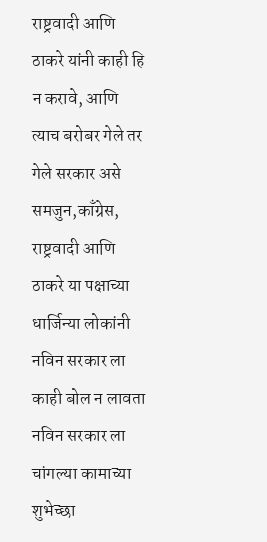राष्ट्रवादी आणि ठाकरे यांनी काही हि न करावे, आणि त्याच बरोबर गेले तर गेले सरकार असे समजुन,काँग्रेस, राष्ट्रवादी आणि ठाकरे या पक्षाच्या धार्जिन्या लोकांनी नविन सरकार ला काही बोल न लावता नविन सरकार ला चांगल्या कामाच्या शुभेच्छा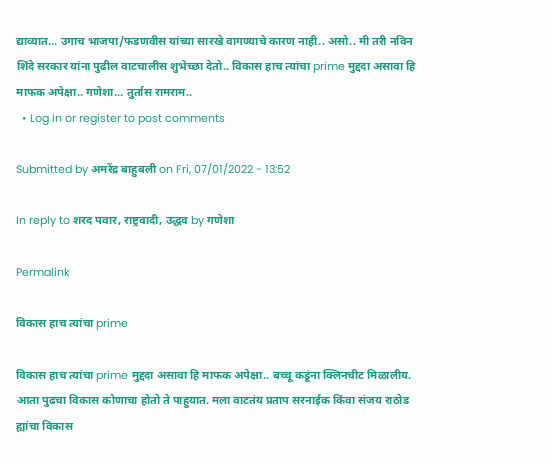द्याव्यात... उगाच भाजपा/फडणवीस यांच्या सारखे वागण्याचे कारण नाही.. असो.. मी तरी नविन शिंदे सरकार यांना पुढील वाटचालीस शुभेच्छा देतो.. विकास हाच त्यांचा prime मुद्ददा असावा हि माफक अपेक्षा.. गणेशा... तुर्तास रामराम..
  • Log in or register to post comments

Submitted by अमरेंद्र बाहुबली on Fri, 07/01/2022 - 13:52

In reply to शरद पवार, राष्ट्रवादी, उद्धव by गणेशा

Permalink

विकास हाच त्यांचा prime

विकास हाच त्यांचा prime मुद्ददा असावा हि माफक अपेक्षा.. बच्चू कडूंना क्लिनचीट मिळालीय. आता पुढचा विकास कोणाचा होतो ते पाहुयात. मला वाटतंय प्रताप सरनाईक किंवा संजय राठोड ह्यांचा विकास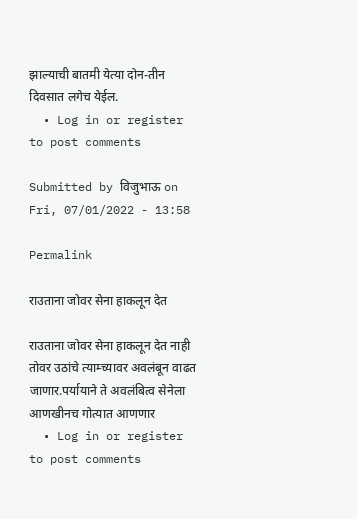झाल्याची बातमी येत्या दोन-तीन दिवसात लगेच येईल.
  • Log in or register to post comments

Submitted by विजुभाऊ on Fri, 07/01/2022 - 13:58

Permalink

राउताना जोवर सेना हाकलून देत

राउताना जोवर सेना हाकलून देत नाही तोवर उठांचे त्याम्च्यावर अवलंबून वाढत जाणार.पर्यायाने ते अवलंबित्व सेनेला आणखीनच गोत्यात आणणार
  • Log in or register to post comments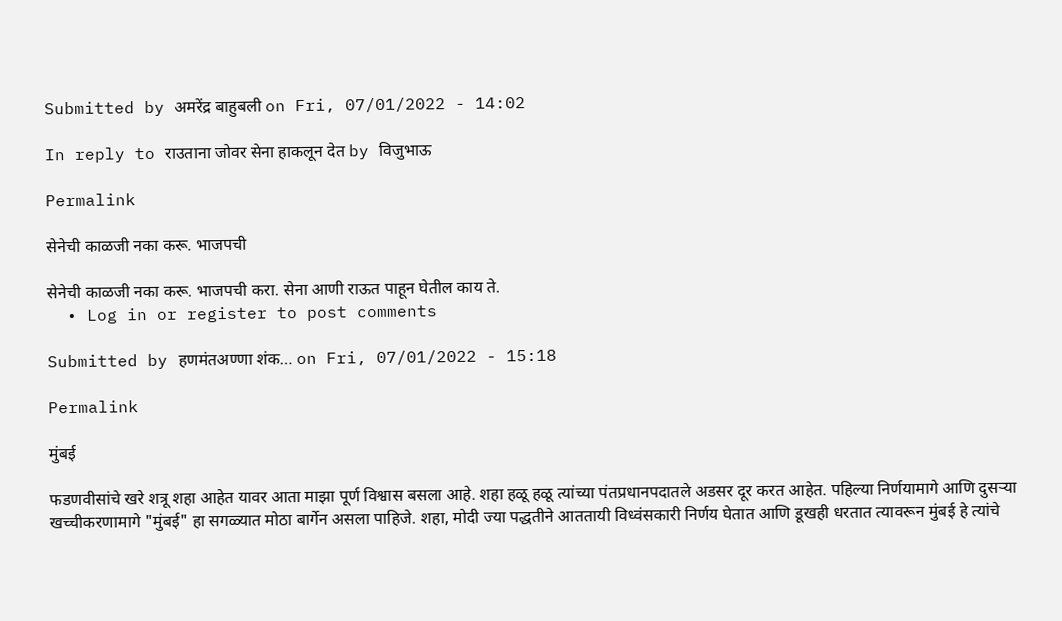Submitted by अमरेंद्र बाहुबली on Fri, 07/01/2022 - 14:02

In reply to राउताना जोवर सेना हाकलून देत by विजुभाऊ

Permalink

सेनेची काळजी नका करू. भाजपची

सेनेची काळजी नका करू. भाजपची करा. सेना आणी राऊत पाहून घेतील काय ते.
  • Log in or register to post comments

Submitted by हणमंतअण्णा शंक… on Fri, 07/01/2022 - 15:18

Permalink

मुंबई

फडणवीसांचे खरे शत्रू शहा आहेत यावर आता माझा पूर्ण विश्वास बसला आहे. शहा हळू हळू त्यांच्या पंतप्रधानपदातले अडसर दूर करत आहेत. पहिल्या निर्णयामागे आणि दुसर्‍या खच्चीकरणामागे "मुंबई" हा सगळ्यात मोठा बार्गेन असला पाहिजे. शहा, मोदी ज्या पद्धतीने आततायी विध्वंसकारी निर्णय घेतात आणि डूखही धरतात त्यावरून मुंबई हे त्यांचे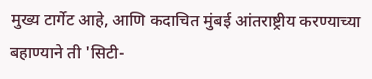मुख्य टार्गेट आहे, आणि कदाचित मुंबई आंतराष्ट्रीय करण्याच्या बहाण्याने ती 'सिटी-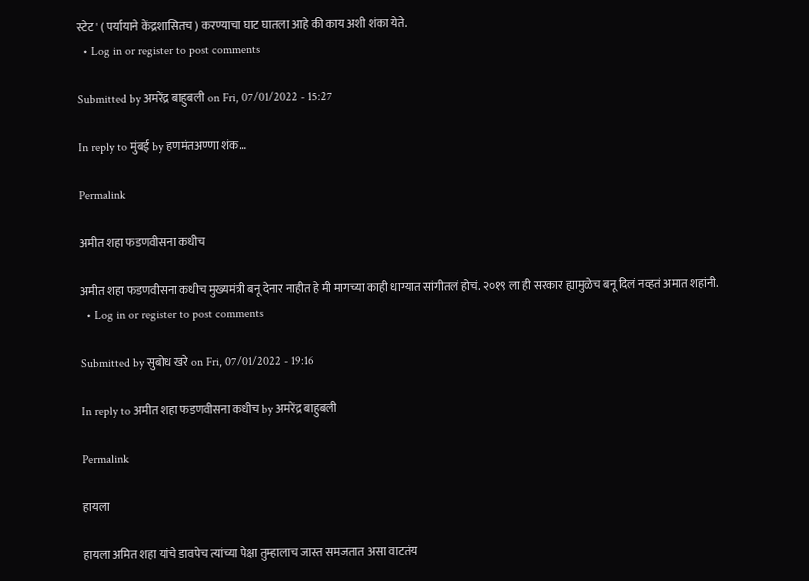स्टेट' ( पर्यायाने केंद्रशासितच ) करण्याचा घाट घातला आहे की काय अशी शंका येते.
  • Log in or register to post comments

Submitted by अमरेंद्र बाहुबली on Fri, 07/01/2022 - 15:27

In reply to मुंबई by हणमंतअण्णा शंक…

Permalink

अमीत शहा फडणवीसना कधीच

अमीत शहा फडणवीसना कधीच मुख्यमंत्री बनू देनार नाहीत हे मी मागच्या काही धाग्यात सांगीतलं होचं. २०१९ ला ही सरकार ह्यामुळेच बनू दिलं नव्हतं अमात शहांनी.
  • Log in or register to post comments

Submitted by सुबोध खरे on Fri, 07/01/2022 - 19:16

In reply to अमीत शहा फडणवीसना कधीच by अमरेंद्र बाहुबली

Permalink

हायला

हायला अमित शहा यांचे डावपेच त्यांच्या पेक्षा तुम्हालाच जास्त समजतात असा वाटतंय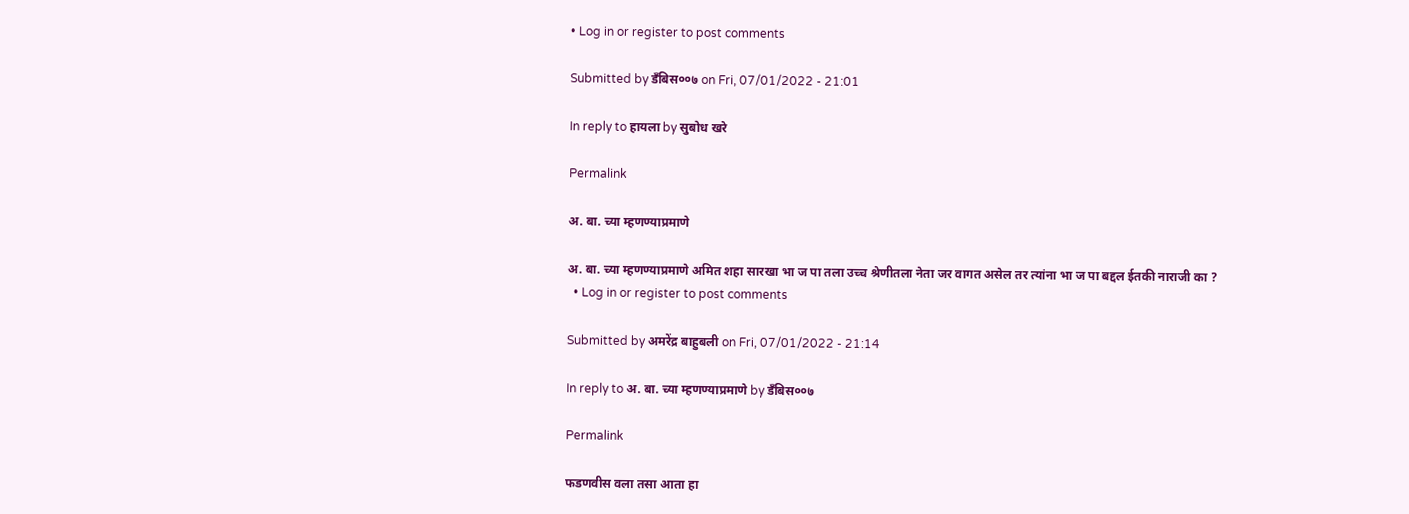• Log in or register to post comments

Submitted by डँबिस००७ on Fri, 07/01/2022 - 21:01

In reply to हायला by सुबोध खरे

Permalink

अ. बा. च्या म्हणण्याप्रमाणे

अ. बा. च्या म्हणण्याप्रमाणे अमित शहा सारखा भा ज पा तला उच्च श्रेणीतला नेता जर वागत असेल तर त्यांना भा ज पा बद्दल ईतकी नाराजी का ?
  • Log in or register to post comments

Submitted by अमरेंद्र बाहुबली on Fri, 07/01/2022 - 21:14

In reply to अ. बा. च्या म्हणण्याप्रमाणे by डँबिस००७

Permalink

फडणवीस वला तसा आता हा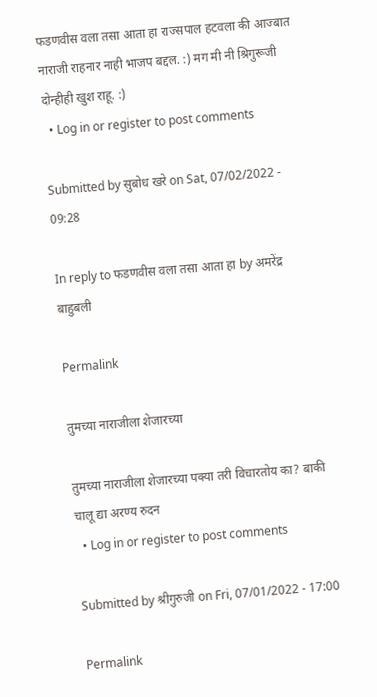फडणवीस वला तसा आता हा राज्सपाल हटवला की आज्बात नाराजी राहनार नाही भाजप बद्दल. :) मग मी नी श्रिगुरूजी दोन्हीही खुश राहू. :)
  • Log in or register to post comments

Submitted by सुबोध खरे on Sat, 07/02/2022 - 09:28

In reply to फडणवीस वला तसा आता हा by अमरेंद्र बाहुबली

Permalink

तुमच्या नाराजीला शेजारच्या

तुमच्या नाराजीला शेजारच्या पक्या तरी विचारतोय का? बाकी चालू द्या अरण्य रुदन
  • Log in or register to post comments

Submitted by श्रीगुरुजी on Fri, 07/01/2022 - 17:00

Permalink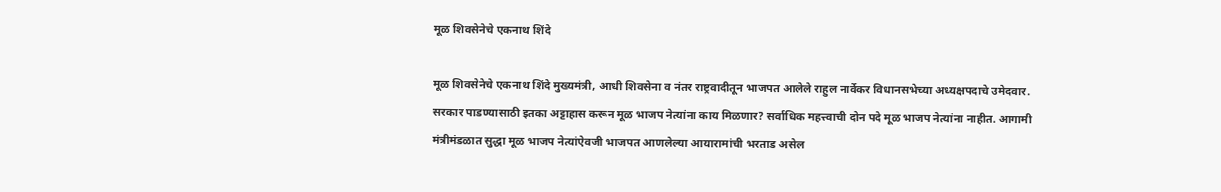मूळ शिवसेनेचे एकनाथ शिंदे

मूळ शिवसेनेचे एकनाथ शिंदे मुख्यमंत्री, आधी शिवसेना व नंतर राष्ट्रवादीतून भाजपत आलेले राहुल नार्वेकर विधानसभेच्या अध्यक्षपदाचे उमेदवार. सरकार पाडण्यासाठी इतका अट्टाहास करून मूळ भाजप नेत्यांना काय मिळणार? सर्वाधिक महत्त्वाची दोन पदे मूळ भाजप नेत्यांना नाहीत. आगामी मंत्रीमंडळात सुद्धा मूळ भाजप नेत्यांऐवजी भाजपत आणलेल्या आयारामांची भरताड असेल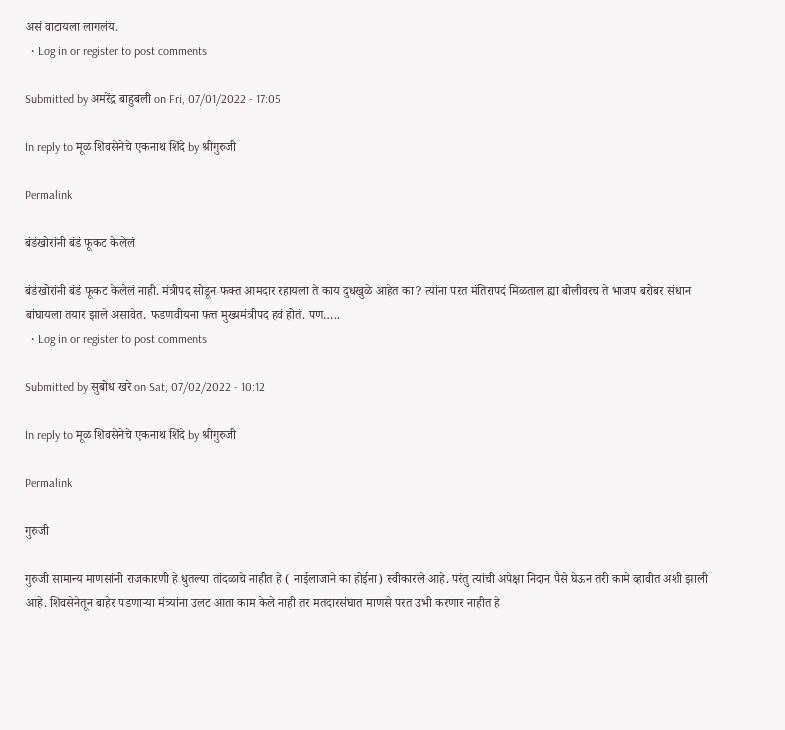असं वाटायला लागलंय.
  • Log in or register to post comments

Submitted by अमरेंद्र बाहुबली on Fri, 07/01/2022 - 17:05

In reply to मूळ शिवसेनेचे एकनाथ शिंदे by श्रीगुरुजी

Permalink

बंडंखोरांनी बंडं फूकट केलेलं

बंडंखोरांनी बंडं फूकट केलेलं नाही. मंत्रीपद सोडून फक्त आमदार रहायला ते काय दुधखुळे आहेत का? त्यांना परत मंतिरापदं मिळताल ह्या बोलीवरच ते भाजप बरोबर संधान बांघायला तयार झाले असावेत. फडणवीयना फत्त मुख्यमंत्रीपद हवं होतं. पण…..
  • Log in or register to post comments

Submitted by सुबोध खरे on Sat, 07/02/2022 - 10:12

In reply to मूळ शिवसेनेचे एकनाथ शिंदे by श्रीगुरुजी

Permalink

गुरुजी

गुरुजी सामान्य माणसांनी राजकारणी हे धुतल्या तांदळाचे नाहीत हे ( नाईलाजाने का होईना) स्वीकारले आहे. परंतु त्यांची अपेक्षा निदान पैसे घेऊन तरी कामे व्हावीत अशी झाली आहे. शिवसेनेतून बाहेर पडणाऱ्या मंत्र्यांना उलट आता काम केले नाही तर मतदारसंघात माणसे परत उभी करणार नाहीत हे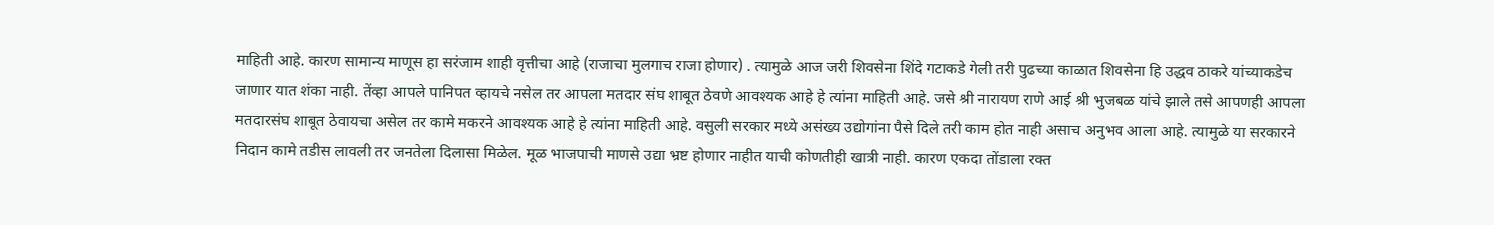माहिती आहे. कारण सामान्य माणूस हा सरंजाम शाही वृत्तीचा आहे (राजाचा मुलगाच राजा होणार) . त्यामुळे आज जरी शिवसेना शिंदे गटाकडे गेली तरी पुढच्या काळात शिवसेना हि उद्धव ठाकरे यांच्याकडेच जाणार यात शंका नाही. तेंव्हा आपले पानिपत व्हायचे नसेल तर आपला मतदार संघ शाबूत ठेवणे आवश्यक आहे हे त्यांना माहिती आहे. जसे श्री नारायण राणे आई श्री भुजबळ यांचे झाले तसे आपणही आपला मतदारसंघ शाबूत ठेवायचा असेल तर कामे मकरने आवश्यक आहे हे त्यांना माहिती आहे. वसुली सरकार मध्ये असंख्य उद्योगांना पैसे दिले तरी काम होत नाही असाच अनुभव आला आहे. त्यामुळे या सरकारने निदान कामे तडीस लावली तर जनतेला दिलासा मिळेल. मूळ भाजपाची माणसे उद्या भ्रष्ट होणार नाहीत याची कोणतीही खात्री नाही. कारण एकदा तोंडाला रक्त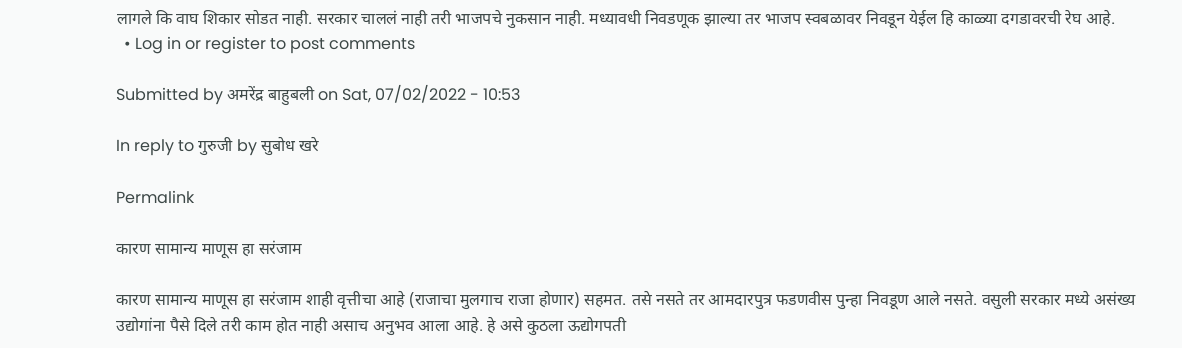लागले कि वाघ शिकार सोडत नाही. सरकार चाललं नाही तरी भाजपचे नुकसान नाही. मध्यावधी निवडणूक झाल्या तर भाजप स्वबळावर निवडून येईल हि काळ्या दगडावरची रेघ आहे.
  • Log in or register to post comments

Submitted by अमरेंद्र बाहुबली on Sat, 07/02/2022 - 10:53

In reply to गुरुजी by सुबोध खरे

Permalink

कारण सामान्य माणूस हा सरंजाम

कारण सामान्य माणूस हा सरंजाम शाही वृत्तीचा आहे (राजाचा मुलगाच राजा होणार) सहमत. तसे नसते तर आमदारपुत्र फडणवीस पुन्हा निवडूण आले नसते. वसुली सरकार मध्ये असंख्य उद्योगांना पैसे दिले तरी काम होत नाही असाच अनुभव आला आहे. हे असे कुठला ऊद्योगपती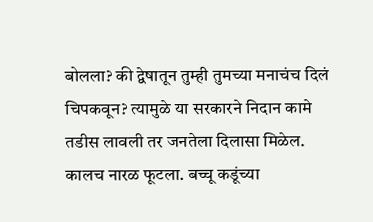बोलला? की द्वेषातून तुम्ही तुमच्या मनाचंच दिलं चिपकवून? त्यामुळे या सरकारने निदान कामे तडीस लावली तर जनतेला दिलासा मिळेल. कालच नारळ फूटला. बच्चू कडूंच्या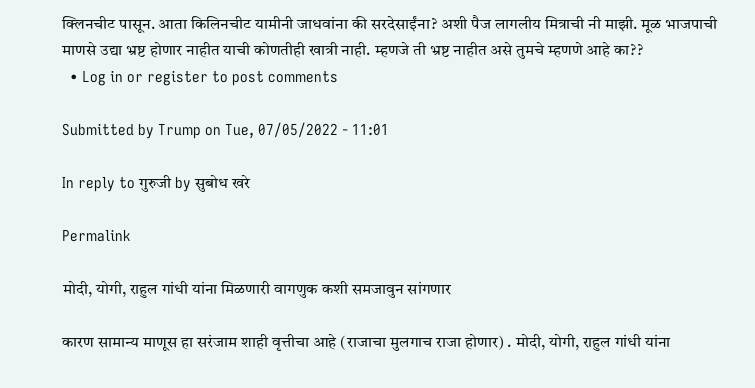क्लिनचीट पासून. आता किलिनचीट यामीनी जाधवांना की सरदेसाईंना? अशी पैज लागलीय मित्राची नी माझी. मूळ भाजपाची माणसे उद्या भ्रष्ट होणार नाहीत याची कोणतीही खात्री नाही. म्हणजे ती भ्रष्ट नाहीत असे तुमचे म्हणणे आहे का??
  • Log in or register to post comments

Submitted by Trump on Tue, 07/05/2022 - 11:01

In reply to गुरुजी by सुबोध खरे

Permalink

मोदी, योगी, राहुल गांधी यांना मिळणारी वागणुक कशी समजावुन सांगणार

कारण सामान्य माणूस हा सरंजाम शाही वृत्तीचा आहे (राजाचा मुलगाच राजा होणार) . मोदी, योगी, राहुल गांधी यांना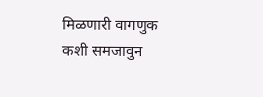मिळणारी वागणुक कशी समजावुन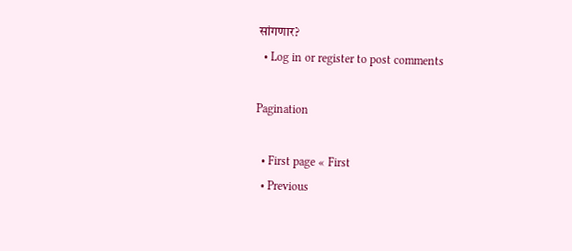सांगणार?
  • Log in or register to post comments

Pagination

  • First page « First
  • Previous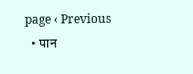page ‹ Previous
  • पान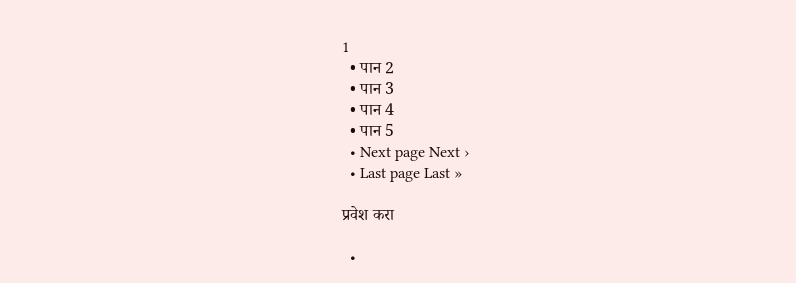1
  • पान 2
  • पान 3
  • पान 4
  • पान 5
  • Next page Next ›
  • Last page Last »

प्रवेश करा

  •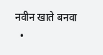नवीन खाते बनवा
  •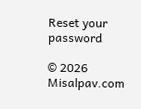Reset your password

© 2026 Misalpav.com